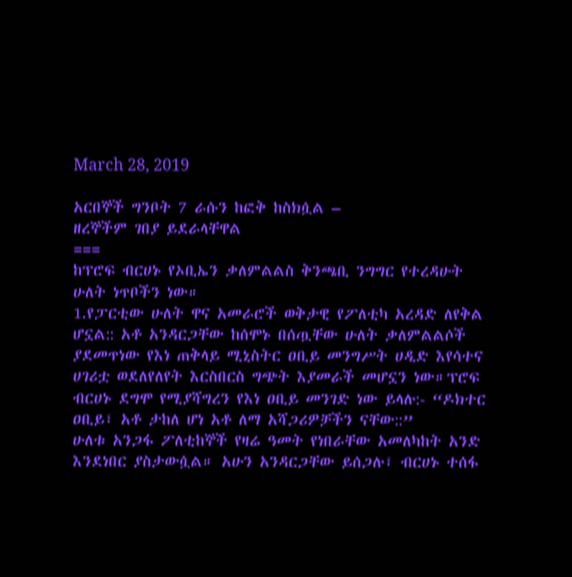March 28, 2019

አርበኞች ግንቦት 7 ራሱን ከፎቅ ከስክሷል –
ዘረኞችም ገበያ ይደራላቸዋል
===
ከፕሮፍ ብርሀኑ የኦቢኤን ቃለምልልስ ቅንጫቢ ንግግር የተረዳሁት ሁለት ነጥቦችን ነው።
1.የፓርቲው ሁለት ዋና አመራሮች ወቅታዊ የፖለቲካ አረዳድ ለየቅል ሆኗል:: አቶ አንዳርጋቸው ከሰሞኑ በሰጧቸው ሁለት ቃለምልልሶች ያደመጥነው የእነ ጠቅላይ ሚኒስትር ዐቢይ መንግሥት ሀዲድ እየሳተና ሀገሪቷ ወደለየለየት እርስበርስ ግጭት እያመራች መሆኗን ነው።ፕሮፍ ብርሀኑ ደግሞ የሚያሻግረን የእነ ዐቢይ መንገድ ነው ይላሉ:- “ዶክተር ዐቢይ፣ አቶ ታከለ ሆነ አቶ ለማ አሻጋሪዎቻችን ናቸው::”
ሁለቱ አንጋፋ ፖለቲከኞች የዛሬ ዓመት የነበራቸው አመለካከት አንድ እንደነበር ያስታውሷል። አሁን አንዳርጋቸው ይሰጋሉ፣ ብርሀኑ ተሰፋ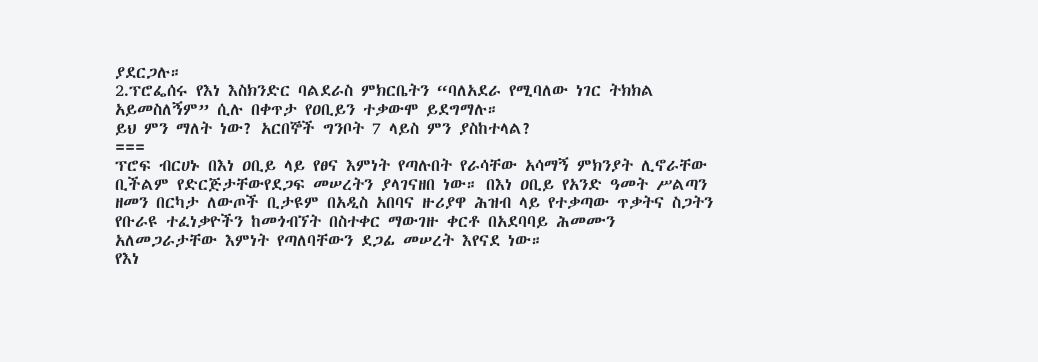ያደርጋሉ።
2.ፕሮፌሰሩ የእነ እስክንድር ባልደራስ ምክርቤትን “ባለአደራ የሚባለው ነገር ትክክል አይመስለኝም” ሲሉ በቀጥታ የዐቢይን ተቃውሞ ይደግማሉ።
ይህ ምን ማለት ነው? አርበኞች ግንቦት 7 ላይስ ምን ያስከተላል?
===
ፕሮፍ ብርሀኑ በእነ ዐቢይ ላይ የፀና እምነት የጣሉበት የራሳቸው አሳማኝ ምክንያት ሊኖራቸው ቢችልም የድርጅታቸውየደጋፍ መሠረትን ያላገናዘበ ነው። በእነ ዐቢይ የአንድ ዓመት ሥልጣን ዘመን በርካታ ለውጦች ቢታዩም በአዲስ አበባና ዙሪያዋ ሕዝብ ላይ የተቃጣው ጥቃትና ስጋትን የቡራዩ ተፈነቃዮችን ከመጎብኘት በስተቀር ማውገዙ ቀርቶ በአደባባይ ሕመሙን አለመጋራታቸው እምነት የጣለባቸውን ደጋፊ መሠረት እየናደ ነው።
የእነ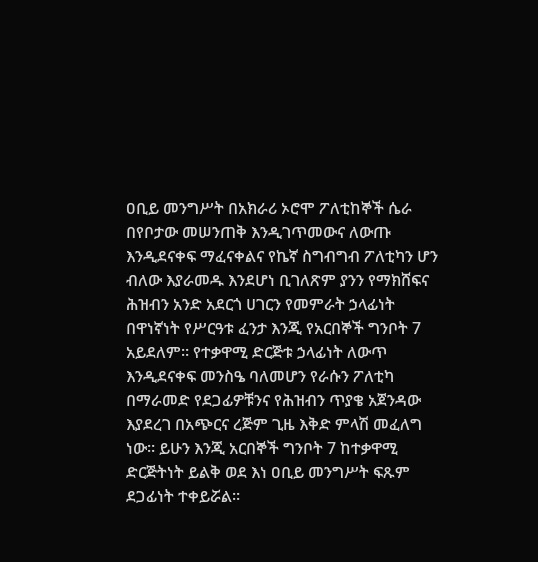ዐቢይ መንግሥት በአክራሪ ኦሮሞ ፖለቲከኞች ሴራ በየቦታው መሠንጠቅ እንዲገጥመውና ለውጡ እንዲደናቀፍ ማፈናቀልና የኬኛ ስግብግብ ፖለቲካን ሆን ብለው እያራመዱ እንደሆነ ቢገለጽም ያንን የማክሸፍና ሕዝብን አንድ አደርጎ ሀገርን የመምራት ኃላፊነት በዋነኛነት የሥርዓቱ ፈንታ እንጂ የአርበኞች ግንቦት 7 አይደለም። የተቃዋሚ ድርጅቱ ኃላፊነት ለውጥ እንዲደናቀፍ መንስዔ ባለመሆን የራሱን ፖለቲካ በማራመድ የደጋፊዎቹንና የሕዝብን ጥያቄ አጀንዳው እያደረገ በአጭርና ረጅም ጊዜ እቅድ ምላሽ መፈለግ ነው። ይሁን እንጂ አርበኞች ግንቦት 7 ከተቃዋሚ ድርጅትነት ይልቅ ወደ እነ ዐቢይ መንግሥት ፍጹም ደጋፊነት ተቀይሯል።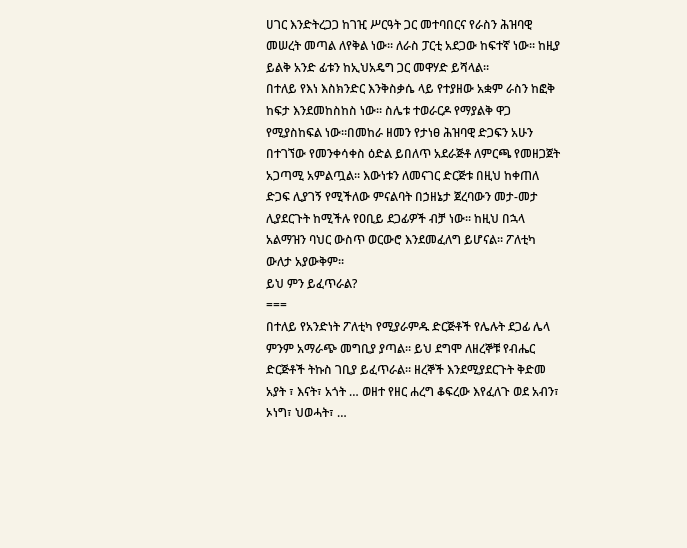ሀገር እንድትረጋጋ ከገዢ ሥርዓት ጋር መተባበርና የራስን ሕዝባዊ መሠረት መጣል ለየቅል ነው። ለራስ ፓርቲ አደጋው ከፍተኛ ነው። ከዚያ ይልቅ አንድ ፊቱን ከኢህአዴግ ጋር መዋሃድ ይሻላል።
በተለይ የእነ እስክንድር እንቅስቃሴ ላይ የተያዘው አቋም ራስን ከፎቅ ከፍታ እንደመከስከስ ነው። ስሌቱ ተወራርዶ የማያልቅ ዋጋ የሚያስከፍል ነው።በመከራ ዘመን የታነፀ ሕዝባዊ ድጋፍን አሁን በተገኘው የመንቀሳቀስ ዕድል ይበለጥ አደራጅቶ ለምርጫ የመዘጋጀት አጋጣሚ አምልጧል። እውነቱን ለመናገር ድርጅቱ በዚህ ከቀጠለ ድጋፍ ሊያገኝ የሚችለው ምናልባት በኃዘኔታ ጀረባውን መታ-መታ ሊያደርጉት ከሚችሉ የዐቢይ ደጋፊዎች ብቻ ነው። ከዚህ በኋላ አልማዝን ባህር ውስጥ ወርውሮ እንደመፈለግ ይሆናል። ፖለቲካ ውለታ አያውቅም።
ይህ ምን ይፈጥራል?
===
በተለይ የአንድነት ፖለቲካ የሚያራምዱ ድርጅቶች የሌሉት ደጋፊ ሌላ ምንም አማራጭ መግቢያ ያጣል። ይህ ደግሞ ለዘረኞቹ የብሔር ድርጅቶች ትኩስ ገቢያ ይፈጥራል። ዘረኞች እንደሚያደርጉት ቅድመ አያት ፣ እናት፣ አጎት … ወዘተ የዘር ሐረግ ቆፍረው እየፈለጉ ወደ አብን፣ ኦነግ፣ ህወሓት፣ …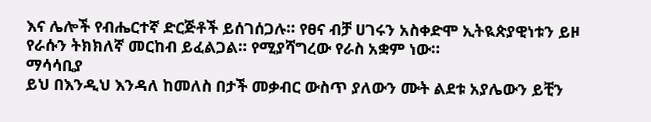እና ሌሎች የብሔርተኛ ድርጅቶች ይሰገሰጋሉ። የፀና ብቻ ሀገሩን አስቀድሞ ኢትዪጵያዊነቱን ይዞ የራሱን ትክክለኛ መርከብ ይፈልጋል። የሚያሻግረው የራስ አቋም ነው።
ማሳሳቢያ
ይህ በእንዲህ እንዳለ ከመለስ በታች መቃብር ውስጥ ያለውን ሙት ልደቱ አያሌውን ይቺን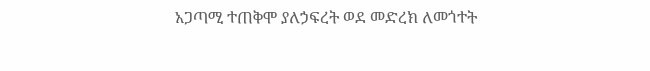አጋጣሚ ተጠቅሞ ያለኃፍረት ወደ መድረክ ለመጎተት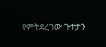የምትደረገው ጉተታን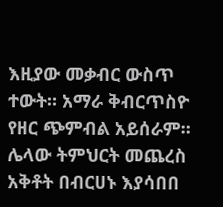እዚያው መቃብር ውስጥ ተውት። አማራ ቅብርጥስዮ የዘር ጭምብል አይሰራም።
ሌላው ትምህርት መጨረስ አቅቶት በብርሀኑ እያሳበበ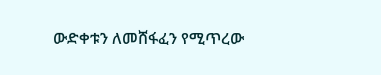ውድቀቱን ለመሸፋፈን የሚጥረው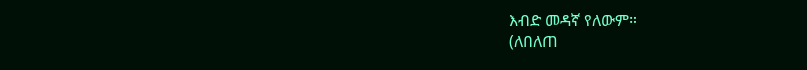እብድ መዳኛ የለውም።
(ለበለጠ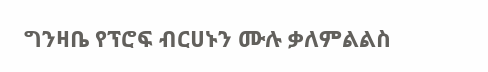ግንዛቤ የፕሮፍ ብርሀኑን ሙሉ ቃለምልልስ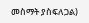መስማት ያስፍለጋል)